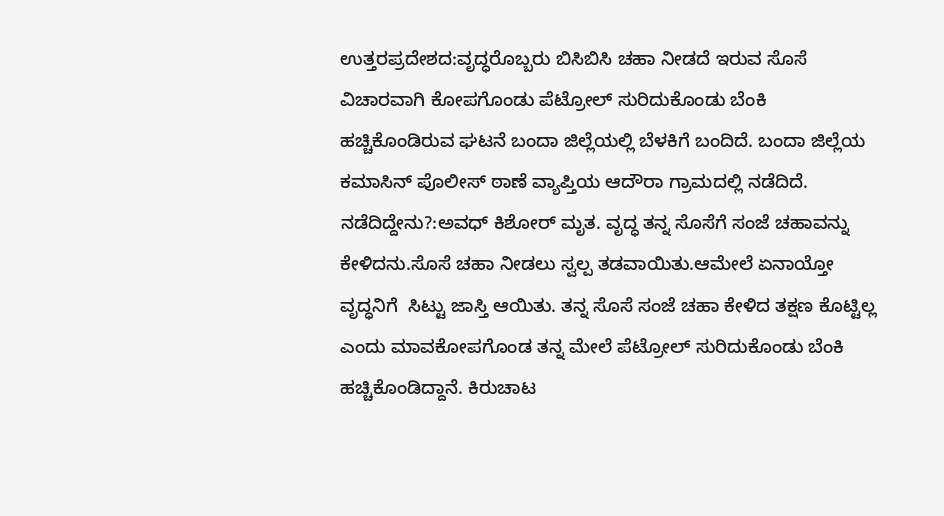ಉತ್ತರಪ್ರದೇಶದ:ವೃದ್ಧರೊಬ್ಬರು ಬಿಸಿಬಿಸಿ ಚಹಾ ನೀಡದೆ ಇರುವ ಸೊಸೆ ವಿಚಾರವಾಗಿ ಕೋಪಗೊಂಡು ಪೆಟ್ರೋಲ್ ಸುರಿದುಕೊಂಡು ಬೆಂಕಿ ಹಚ್ಚಿಕೊಂಡಿರುವ ಘಟನೆ ಬಂದಾ ಜಿಲ್ಲೆಯಲ್ಲಿ ಬೆಳಕಿಗೆ ಬಂದಿದೆ. ಬಂದಾ ಜಿಲ್ಲೆಯ ಕಮಾಸಿನ್ ಪೊಲೀಸ್ ಠಾಣೆ ವ್ಯಾಪ್ತಿಯ ಆದೌರಾ ಗ್ರಾಮದಲ್ಲಿ ನಡೆದಿದೆ.
ನಡೆದಿದ್ದೇನು?:ಅವಧ್ ಕಿಶೋರ್ ಮೃತ. ವೃದ್ಧ ತನ್ನ ಸೊಸೆಗೆ ಸಂಜೆ ಚಹಾವನ್ನು ಕೇಳಿದನು.ಸೊಸೆ ಚಹಾ ನೀಡಲು ಸ್ವಲ್ಪ ತಡವಾಯಿತು.ಆಮೇಲೆ ಏನಾಯ್ತೋ ವೃದ್ಧನಿಗೆ  ಸಿಟ್ಟು ಜಾಸ್ತಿ ಆಯಿತು. ತನ್ನ ಸೊಸೆ ಸಂಜೆ ಚಹಾ ಕೇಳಿದ ತಕ್ಷಣ ಕೊಟ್ಟಿಲ್ಲ ಎಂದು ಮಾವಕೋಪಗೊಂಡ ತನ್ನ ಮೇಲೆ ಪೆಟ್ರೋಲ್ ಸುರಿದುಕೊಂಡು ಬೆಂಕಿ ಹಚ್ಚಿಕೊಂಡಿದ್ದಾನೆ. ಕಿರುಚಾಟ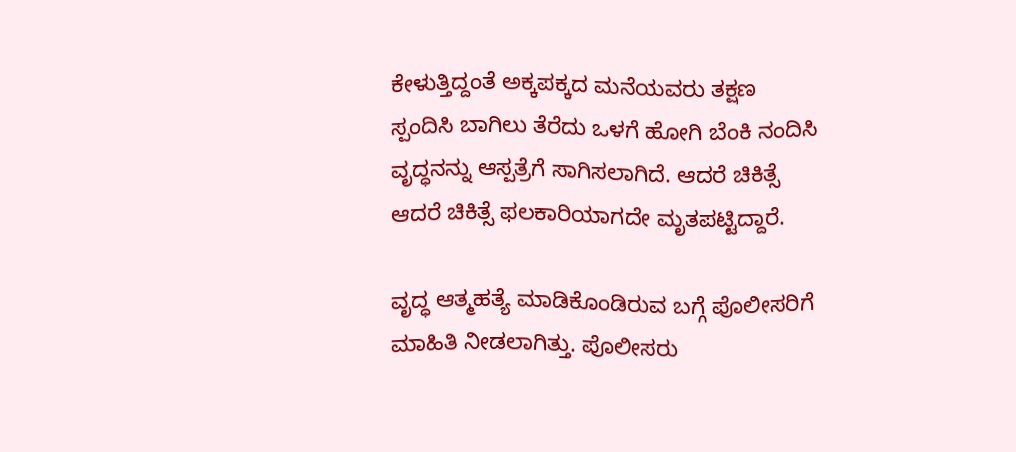ಕೇಳುತ್ತಿದ್ದಂತೆ ಅಕ್ಕಪಕ್ಕದ ಮನೆಯವರು ತಕ್ಷಣ ಸ್ಪಂದಿಸಿ ಬಾಗಿಲು ತೆರೆದು ಒಳಗೆ ಹೋಗಿ ಬೆಂಕಿ ನಂದಿಸಿ ವೃದ್ಧನನ್ನು ಆಸ್ಪತ್ರೆಗೆ ಸಾಗಿಸಲಾಗಿದೆ. ಆದರೆ ಚಿಕಿತ್ಸೆ ಆದರೆ ಚಿಕಿತ್ಸೆ ಫಲಕಾರಿಯಾಗದೇ ಮೃತಪಟ್ಟಿದ್ದಾರೆ.

ವೃದ್ಧ ಆತ್ಮಹತ್ಯೆ ಮಾಡಿಕೊಂಡಿರುವ ಬಗ್ಗೆ ಪೊಲೀಸರಿಗೆ ಮಾಹಿತಿ ನೀಡಲಾಗಿತ್ತು. ಪೊಲೀಸರು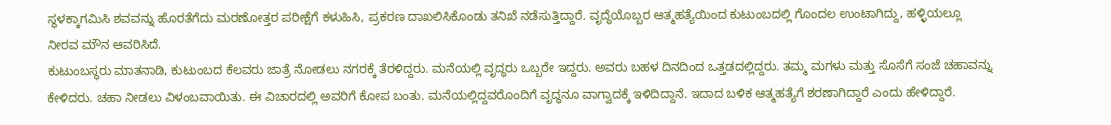ಸ್ಥಳಕ್ಕಾಗಮಿಸಿ ಶವವನ್ನು ಹೊರತೆಗೆದು ಮರಣೋತ್ತರ ಪರೀಕ್ಷೆಗೆ ಕಳುಹಿಸಿ, ಪ್ರಕರಣ ದಾಖಲಿಸಿಕೊಂಡು ತನಿಖೆ ನಡೆಸುತ್ತಿದ್ದಾರೆ. ವೃದ್ಧೆಯೊಬ್ಬರ ಆತ್ಮಹತ್ಯೆಯಿಂದ ಕುಟುಂಬದಲ್ಲಿ ಗೊಂದಲ ಉಂಟಾಗಿದ್ದು, ಹಳ್ಳಿಯಲ್ಲೂ ನೀರವ ಮೌನ ಆವರಿಸಿದೆ.
ಕುಟುಂಬಸ್ಥರು ಮಾತನಾಡಿ, ಕುಟುಂಬದ ಕೆಲವರು ಜಾತ್ರೆ ನೋಡಲು ನಗರಕ್ಕೆ ತೆರಳಿದ್ದರು. ಮನೆಯಲ್ಲಿ ವೃದ್ಧರು ಒಬ್ಬರೇ ಇದ್ದರು. ಅವರು ಬಹಳ ದಿನದಿಂದ ಒತ್ತಡದಲ್ಲಿದ್ದರು. ತಮ್ಮ ಮಗಳು ಮತ್ತು ಸೊಸೆಗೆ ಸಂಜೆ ಚಹಾವನ್ನು ಕೇಳಿದರು. ಚಹಾ ನೀಡಲು ವಿಳಂಬವಾಯಿತು. ಈ ವಿಚಾರದಲ್ಲಿ ಅವರಿಗೆ ಕೋಪ ಬಂತು. ಮನೆಯಲ್ಲಿದ್ದವರೊಂದಿಗೆ ವೃದ್ಧನೂ ವಾಗ್ವಾದಕ್ಕೆ ಇಳಿದಿದ್ದಾನೆ. ಇದಾದ ಬಳಿಕ ಆತ್ಮಹತ್ಯೆಗೆ ಶರಣಾಗಿದ್ದಾರೆ ಎಂದು ಹೇಳಿದ್ದಾರೆ.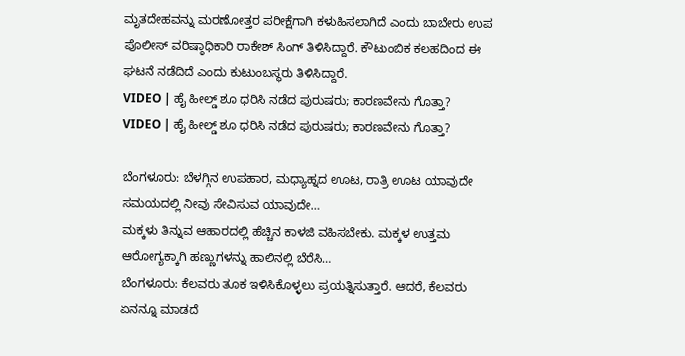ಮೃತದೇಹವನ್ನು ಮರಣೋತ್ತರ ಪರೀಕ್ಷೆಗಾಗಿ ಕಳುಹಿಸಲಾಗಿದೆ ಎಂದು ಬಾಬೇರು ಉಪ ಪೊಲೀಸ್ ವರಿಷ್ಠಾಧಿಕಾರಿ ರಾಕೇಶ್ ಸಿಂಗ್ ತಿಳಿಸಿದ್ದಾರೆ. ಕೌಟುಂಬಿಕ ಕಲಹದಿಂದ ಈ ಘಟನೆ ನಡೆದಿದೆ ಎಂದು ಕುಟುಂಬಸ್ಥರು ತಿಳಿಸಿದ್ದಾರೆ.
VIDEO | ಹೈ ಹೀಲ್ಡ್‌ ಶೂ ಧರಿಸಿ ನಡೆದ ಪುರುಷರು; ಕಾರಣವೇನು ಗೊತ್ತಾ?
VIDEO | ಹೈ ಹೀಲ್ಡ್‌ ಶೂ ಧರಿಸಿ ನಡೆದ ಪುರುಷರು; ಕಾರಣವೇನು ಗೊತ್ತಾ?

ಬೆಂಗಳೂರು: ಬೆಳಗ್ಗಿನ ಉಪಹಾರ, ಮಧ್ಯಾಹ್ನದ ಊಟ, ರಾತ್ರಿ ಊಟ ಯಾವುದೇ ಸಮಯದಲ್ಲಿ ನೀವು ಸೇವಿಸುವ ಯಾವುದೇ…
ಮಕ್ಕಳು ತಿನ್ನುವ ಆಹಾರದಲ್ಲಿ ಹೆಚ್ಚಿನ ಕಾಳಜಿ ವಹಿಸಬೇಕು. ಮಕ್ಕಳ ಉತ್ತಮ ಆರೋಗ್ಯಕ್ಕಾಗಿ ಹಣ್ಣುಗಳನ್ನು ಹಾಲಿನಲ್ಲಿ ಬೆರೆಸಿ…
ಬೆಂಗಳೂರು: ಕೆಲವರು ತೂಕ ಇಳಿಸಿಕೊಳ್ಳಲು ಪ್ರಯತ್ನಿಸುತ್ತಾರೆ. ಆದರೆ, ಕೆಲವರು ಏನನ್ನೂ ಮಾಡದೆ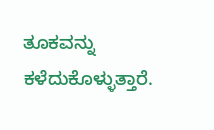ತೂಕವನ್ನು ಕಳೆದುಕೊಳ್ಳುತ್ತಾರೆ.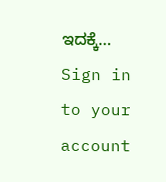ಇದಕ್ಕೆ…
Sign in to your account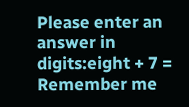Please enter an answer in digits:eight + 7 =
Remember me